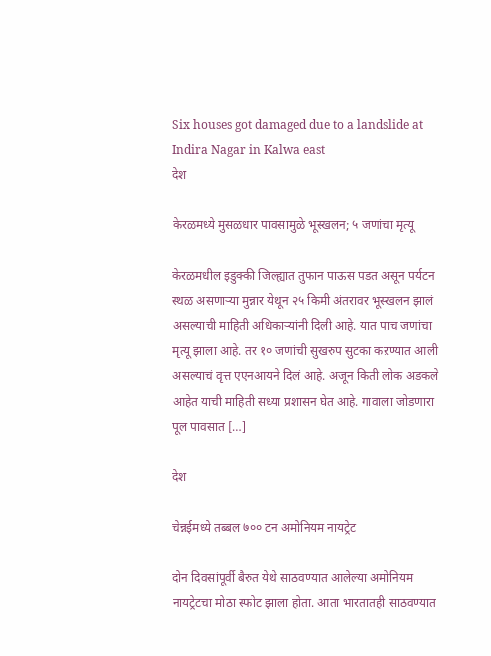Six houses got damaged due to a landslide at Indira Nagar in Kalwa east
देश

केरळमध्ये मुसळधार पावसामुळे भूस्खलन; ५ जणांचा मृत्यू

केरळमधील इडुक्की जिल्ह्यात तुफान पाऊस पडत असून पर्यटन स्थळ असणाऱ्या मुन्नार येथून २५ किमी अंतरावर भूस्खलन झालं असल्याची माहिती अधिकाऱ्यांनी दिली आहे. यात पाच जणांचा मृत्यू झाला आहे. तर १० जणांची सुखरुप सुटका कऱण्यात आली असल्याचं वृत्त एएनआयने दिलं आहे. अजून किती लोक अडकले आहेत याची माहिती सध्या प्रशासन घेत आहे. गावाला जोडणारा पूल पावसात […]

देश

चेन्नईमध्ये तब्बल ७०० टन अमोनियम नायट्रेट

दोन दिवसांपूर्वी बैरुत येथे साठवण्यात आलेल्या अमोनियम नायट्रेटचा मोठा स्फोट झाला होता. आता भारतातही साठवण्यात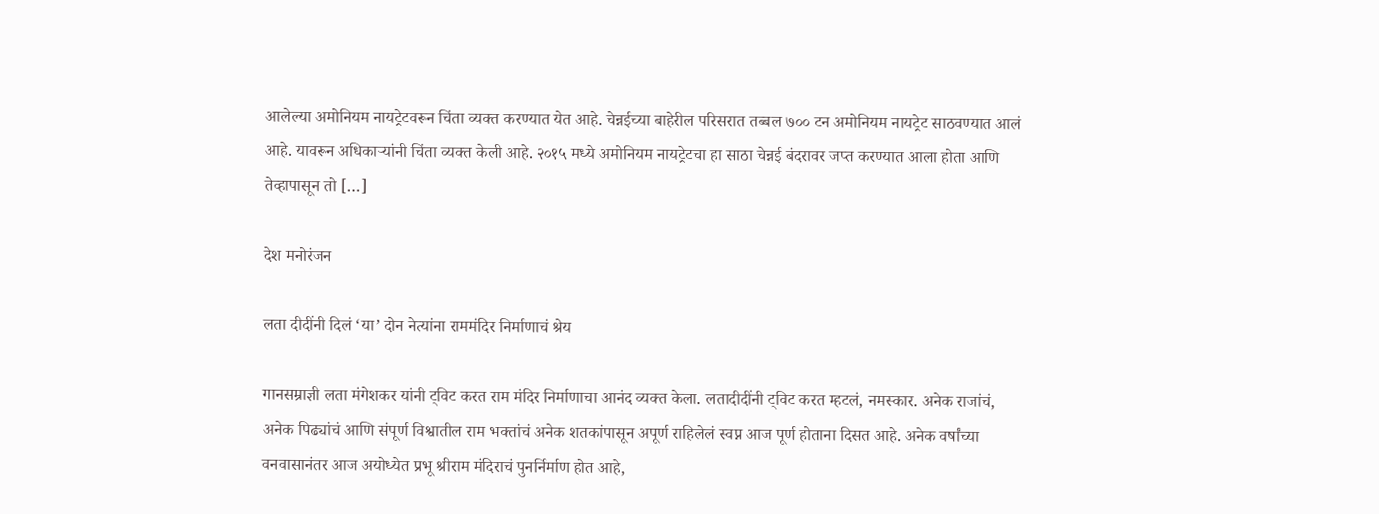आलेल्या अमोनियम नायट्रेटवरून चिंता व्यक्त करण्यात येत आहे. चेन्नईच्या बाहेरील परिसरात तब्बल ७०० टन अमोनियम नायट्रेट साठवण्यात आलं आहे. यावरून अधिकाऱ्यांनी चिंता व्यक्त केली आहे. २०१५ मध्ये अमोनियम नायट्रेटचा हा साठा चेन्नई बंदरावर जप्त करण्यात आला होता आणि तेव्हापासून तो […]

देश मनोरंजन

लता दीदींनी दिलं ‘या’ दोन नेत्यांना राममंदिर निर्माणाचं श्रेय

गानसम्राज्ञी लता मंगेशकर यांनी ट्विट करत राम मंदिर निर्माणाचा आनंद व्यक्त केला. लतादीदींनी ट्विट करत म्हटलं, नमस्कार. अनेक राजांचं, अनेक पिढ्यांचं आणि संपूर्ण विश्वातील राम भक्तांचं अनेक शतकांपासून अपूर्ण राहिलेलं स्वप्न आज पूर्ण होताना दिसत आहे. अनेक वर्षांच्या वनवासानंतर आज अयोध्येत प्रभू श्रीराम मंदिराचं पुनर्निर्माण होत आहे,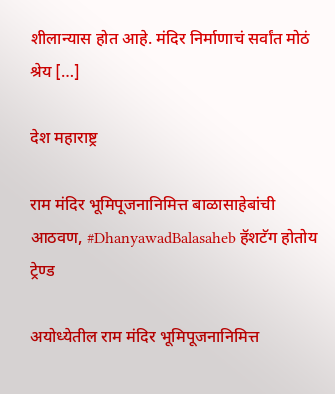शीलान्यास होत आहे. मंदिर निर्माणाचं सर्वांत मोठं श्रेय […]

देश महाराष्ट्र

राम मंदिर भूमिपूजनानिमित्त बाळासाहेबांची आठवण, #DhanyawadBalasaheb हॅशटॅग होतोय ट्रेण्ड

अयोध्येतील राम मंदिर भूमिपूजनानिमित्त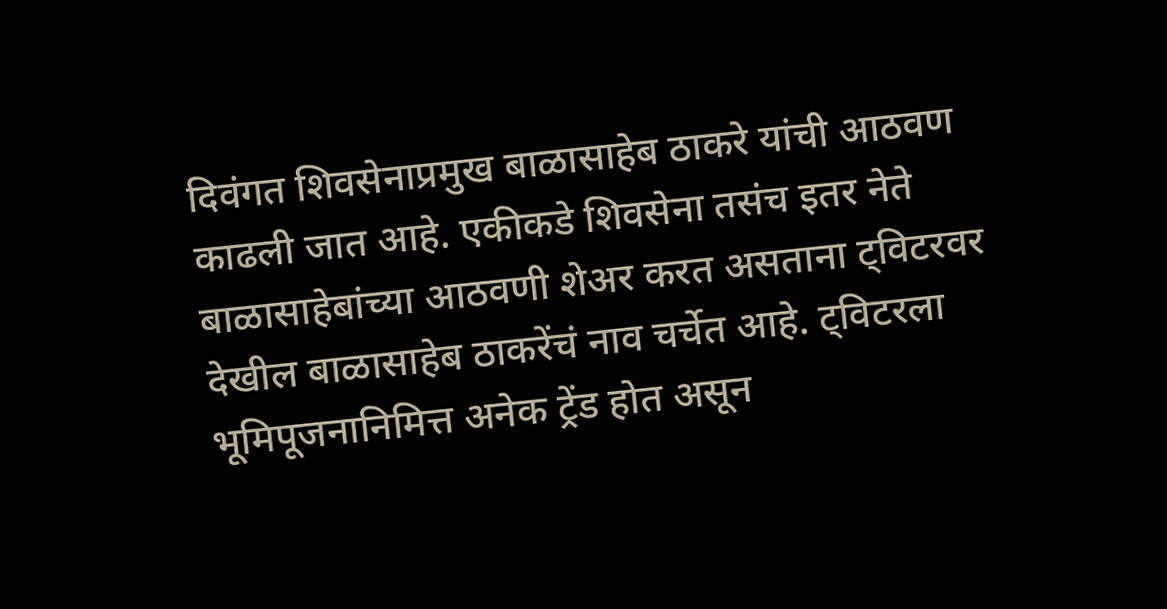दिवंगत शिवसेनाप्रमुख बाळासाहेब ठाकरे यांची आठवण काढली जात आहे. एकीकडे शिवसेना तसंच इतर नेते बाळासाहेबांच्या आठवणी शेअर करत असताना ट्विटरवर देखील बाळासाहेब ठाकरेंचं नाव चर्चेत आहे. ट्विटरला भूमिपूजनानिमित्त अनेक ट्रेंड होत असून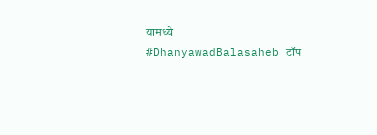यामध्ये #DhanyawadBalasaheb टॉप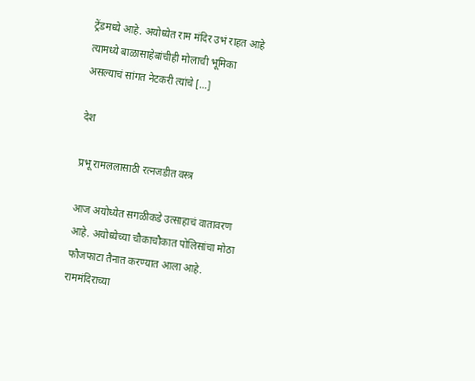ट्रेंडमध्ये आहे. अयोध्येत राम मंदिर उभं राहत आहे त्यामध्ये बाळासाहेबांचीही मोलाची भूमिका असल्याचं सांगत नेटकरी त्यांचे […]

देश

प्रभू रामललासाठी रत्नजडीत वस्त्र

आज अयोध्येत सगळीकडे उत्साहाचं वातावरण आहे. अयोध्येच्या चौकाचौकात पोलिसांचा मोठा फौजफाटा तैनात करण्यात आला आहे. राममंदिराच्या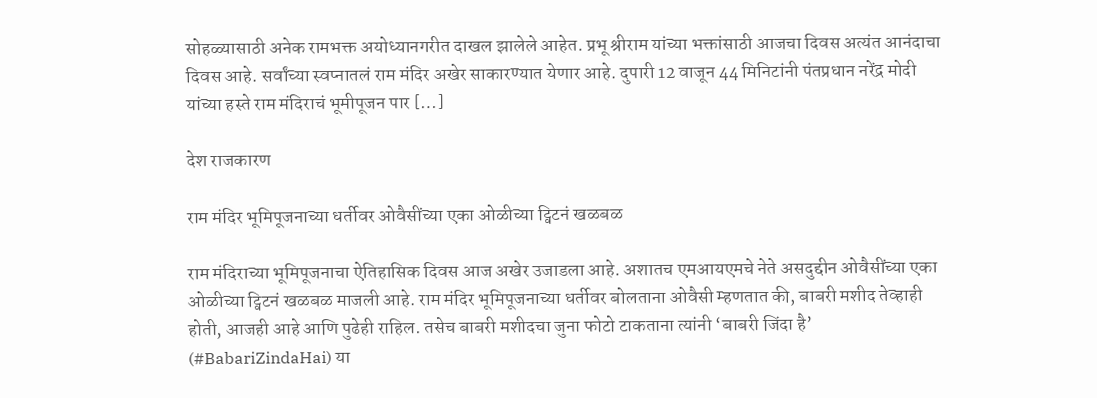सोहळ्यासाठी अनेक रामभक्त अयोध्यानगरीत दाखल झालेले आहेत. प्रभू श्रीराम यांच्या भक्तांसाठी आजचा दिवस अत्यंत आनंदाचा दिवस आहे. सर्वांच्या स्वप्नातलं राम मंदिर अखेर साकारण्यात येणार आहे. दुपारी 12 वाजून 44 मिनिटांनी पंतप्रधान नरेंद्र मोदी यांच्या हस्ते राम मंदिराचं भूमीपूजन पार […]

देश राजकारण

राम मंदिर भूमिपूजनाच्या धर्तीवर ओवैसींच्या एका ओळीच्या ट्विटनं खळबळ

राम मंदिराच्या भूमिपूजनाचा ऐतिहासिक दिवस आज अखेर उजाडला आहे. अशातच एमआयएमचे नेते असदुद्दीन ओवैसींच्या एका ओळीच्या ट्विटनं खळबळ माजली आहे. राम मंदिर भूमिपूजनाच्या धर्तीवर बोलताना ओवैसी म्हणतात की, बाबरी मशीद तेव्हाही होती, आजही आहे आणि पुढेही राहिल. तसेच बाबरी मशीदचा जुना फोटो टाकताना त्यांनी ‘बाबरी जिंदा है’ (#BabariZindaHai) या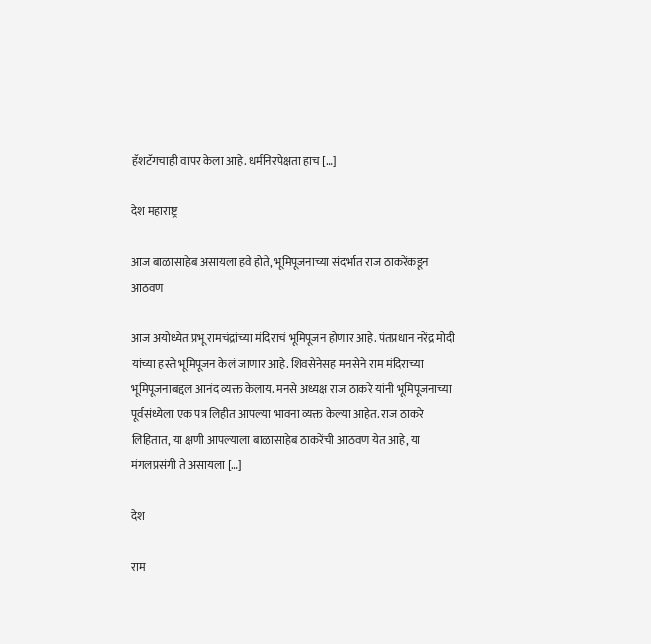हॅशटॅगचाही वापर केला आहे. धर्मनिरपेक्षता हाच […]

देश महाराष्ट्र

आज बाळासाहेब असायला हवे होते, भूमिपूजनाच्या संदर्भात राज ठाकरेंकडून आठवण

आज अयोध्येत प्रभू रामचंद्रांच्या मंदिराचं भूमिपूजन होणार आहे. पंतप्रधान नरेंद्र मोदी यांच्या हस्ते भूमिपूजन केलं जाणार आहे. शिवसेनेसह मनसेने राम मंदिराच्या भूमिपूजनाबद्दल आनंद व्यक्त केलाय. मनसे अध्यक्ष राज ठाकरे यांनी भूमिपूजनाच्या पूर्वसंध्येला एक पत्र लिहीत आपल्या भावना व्यक्त केल्या आहेत. राज ठाकरे लिहितात, या क्षणी आपल्याला बाळासाहेब ठाकरेंची आठवण येत आहे, या मंगलप्रसंगी ते असायला […]

देश

राम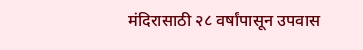मंदिरासाठी २८ वर्षांपासून उपवास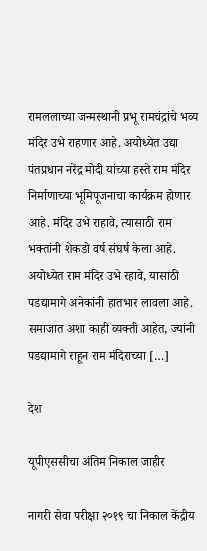रामललाच्या जन्मस्थानी प्रभू रामचंद्रांचे भव्य मंदिर उभे राहणार आहे. अयोध्येत उद्या पंतप्रधान नरेंद्र मोदी यांच्या हस्ते राम मंदिर निर्माणाच्या भूमिपूजनाचा कार्यक्रम होणार आहे. मंदिर उभे राहावे, त्यासाठी राम भक्तांनी शेकडो वर्ष संघर्ष केला आहे. अयोध्येत राम मंदिर उभे रहावे, यासाठी पडद्यामागे अनेकांनी हातभार लावला आहे. समाजात अशा काही व्यक्ती आहेत, ज्यांनी पडद्यामागे राहून राम मंदिराच्या […]

देश

यूपीएससीचा अंतिम निकाल जाहीर

नागरी सेवा परीक्षा २०१९ चा निकाल केंद्रीय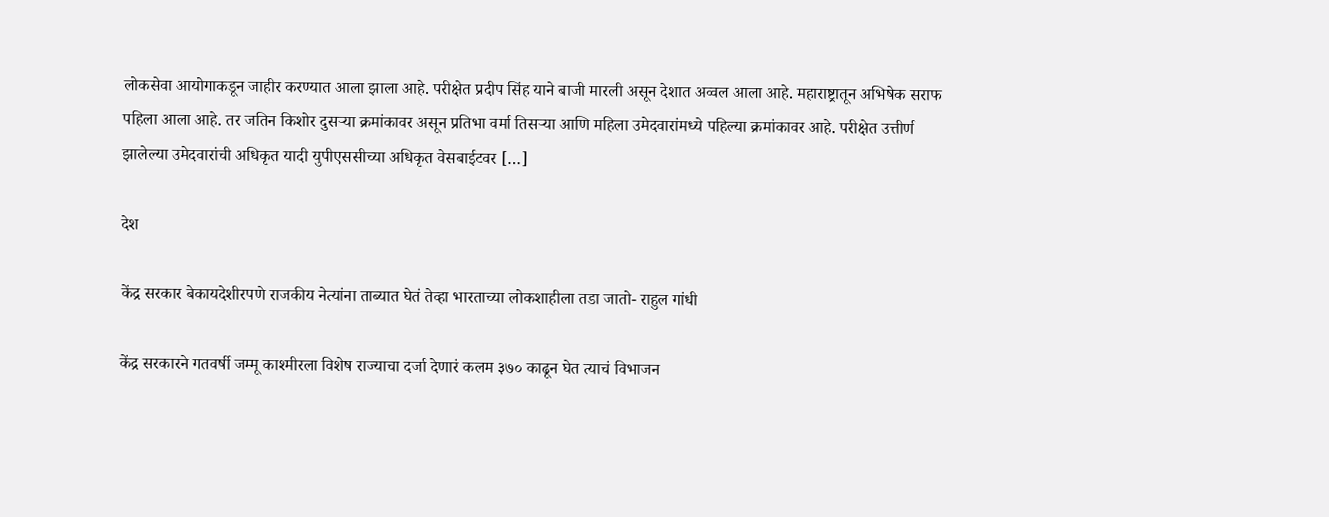लोकसेवा आयोगाकडून जाहीर करण्यात आला झाला आहे. परीक्षेत प्रदीप सिंह याने बाजी मारली असून देशात अव्वल आला आहे. महाराष्ट्रातून अभिषेक सराफ पहिला आला आहे. तर जतिन किशोर दुसऱ्या क्रमांकावर असून प्रतिभा वर्मा तिसऱ्या आणि महिला उमेदवारांमध्ये पहिल्या क्रमांकावर आहे. परीक्षेत उत्तीर्ण झालेल्या उमेदवारांची अधिकृत यादी युपीएससीच्या अधिकृत वेसबाईटवर […]

देश

केंद्र सरकार बेकायदेशीरपणे राजकीय नेत्यांना ताब्यात घेतं तेव्हा भारताच्या लोकशाहीला तडा जातो- राहुल गांधी

केंद्र सरकारने गतवर्षी जम्मू काश्मीरला विशेष राज्याचा दर्जा देणारं कलम ३७० काढून घेत त्याचं विभाजन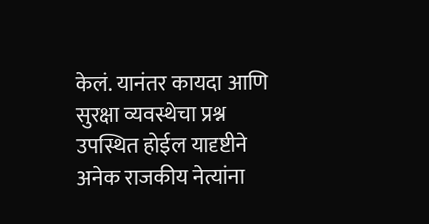केलं. यानंतर कायदा आणि सुरक्षा व्यवस्थेचा प्रश्न उपस्थित होईल यादृष्टीने अनेक राजकीय नेत्यांना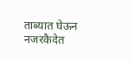ताब्यात घेऊन नजरकैदेत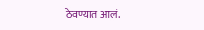ठेवण्यात आलं.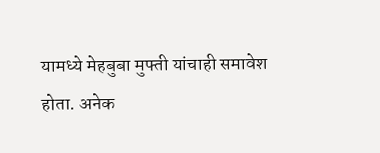यामध्ये मेहबुबा मुफ्ती यांचाही समावेश होता. अनेक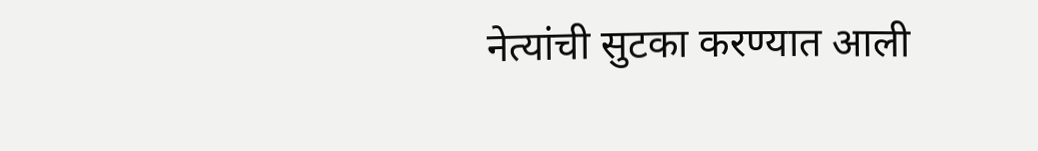नेत्यांची सुटका करण्यात आली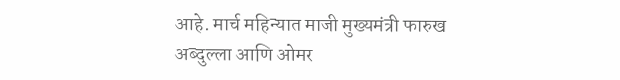आहे. मार्च महिन्यात माजी मुख्यमंत्री फारुख अब्दुल्ला आणि ओमर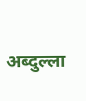अब्दुल्ला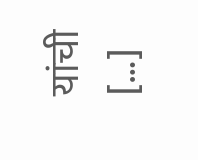यांची […]